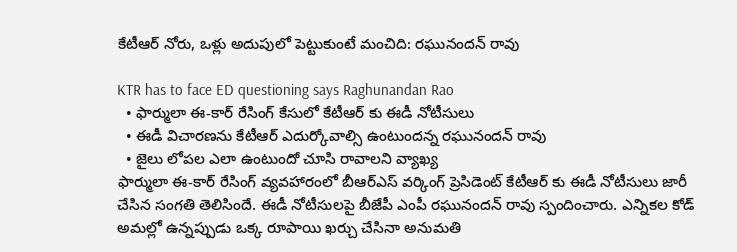కేటీఆర్ నోరు, ఒళ్లు అదుపులో పెట్టుకుంటే మంచిది: రఘునందన్ రావు

KTR has to face ED questioning says Raghunandan Rao
  • ఫార్ములా ఈ-కార్ రేసింగ్ కేసులో కేటీఆర్ కు ఈడీ నోటీసులు
  • ఈడీ విచారణను కేటీఆర్ ఎదుర్కోవాల్సి ఉంటుందన్న రఘునందన్ రావు
  • జైలు లోపల ఎలా ఉంటుందో చూసి రావాలని వ్యాఖ్య
ఫార్ములా ఈ-కార్ రేసింగ్ వ్యవహారంలో బీఆర్ఎస్ వర్కింగ్ ప్రెసిడెంట్ కేటీఆర్ కు ఈడీ నోటీసులు జారీ చేసిన సంగతి తెలిసిందే. ఈడీ నోటీసులపై బీజేపీ ఎంపీ రఘునందన్ రావు స్పందించారు. ఎన్నికల కోడ్ అమల్లో ఉన్నప్పుడు ఒక్క రూపాయి ఖర్చు చేసినా అనుమతి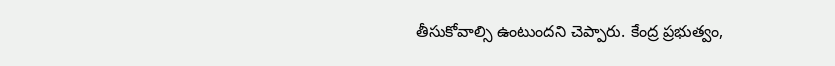తీసుకోవాల్సి ఉంటుందని చెప్పారు. కేంద్ర ప్రభుత్వం,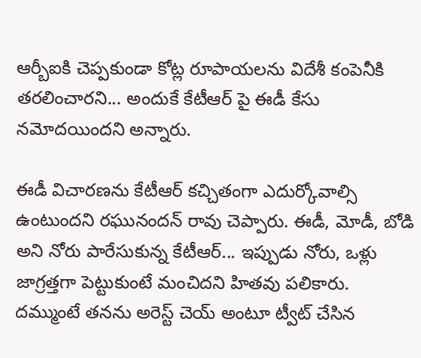ఆర్బీఐకి చెప్పకుండా కోట్ల రూపాయలను విదేశీ కంపెనీకి తరలించారని... అందుకే కేటీఆర్ పై ఈడీ కేసు నమోదయిందని అన్నారు.

ఈడీ విచారణను కేటీఆర్ కచ్చితంగా ఎదుర్కోవాల్సి ఉంటుందని రఘునందన్ రావు చెప్పారు. ఈడీ, మోడీ, బోడి అని నోరు పారేసుకున్న కేటీఆర్... ఇప్పుడు నోరు, ఒళ్లు జాగ్రత్తగా పెట్టుకుంటే మంచిదని హితవు పలికారు. దమ్ముంటే తనను అరెస్ట్ చెయ్ అంటూ ట్వీట్ చేసిన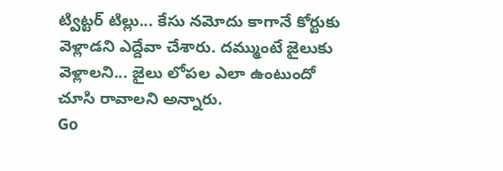ట్విట్టర్ టిల్లు... కేసు నమోదు కాగానే కోర్టుకు వెళ్లాడని ఎద్దేవా చేశారు. దమ్ముంటే జైలుకు వెళ్లాలని... జైలు లోపల ఎలా ఉంటుందో చూసి రావాలని అన్నారు.
Go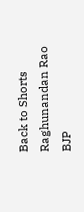Back to Shorts
Raghunandan Rao
BJP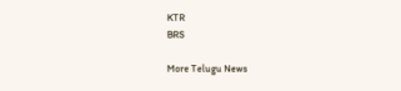KTR
BRS

More Telugu News